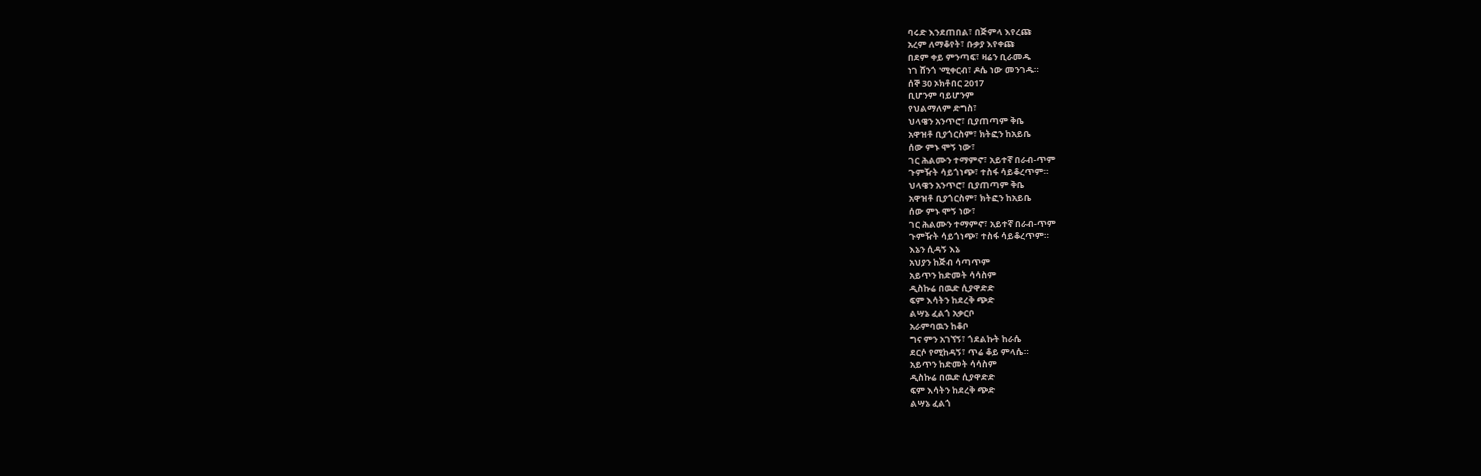ባሩድ እንደጠበል፣ በጅምላ እየረጩ
አረም ለማቆየት፣ ቡቃያ እየቀጩ
በደም ቀይ ምንጣፍ፣ ዛሬን ቢራመዱ
ነገ ሸንጎ 'ሚቀርብ፣ ዶሴ ነው መንገዱ።
ሰኞ 30 ኦክቶበር 2017
ቢሆንም ባይሆንም
የህልማለም ድግስ፣
ህላዌን አንጥሮ፣ ቢያጠጣም ቅቤ
አዋዝቶ ቢያጎርስም፣ ክትፎን ከአይቤ
ሰው ምኑ ሞኝ ነው፣
ገር ሕልሙን ተማምኖ፣ አይተኛ በራብ-ጥም
ጉምዥት ሳይጎነጭ፣ ተስፋ ሳይቆረጥም።
ህላዌን አንጥሮ፣ ቢያጠጣም ቅቤ
አዋዝቶ ቢያጎርስም፣ ክትፎን ከአይቤ
ሰው ምኑ ሞኝ ነው፣
ገር ሕልሙን ተማምኖ፣ አይተኛ በራብ-ጥም
ጉምዥት ሳይጎነጭ፣ ተስፋ ሳይቆረጥም።
እኔን ሲዳኝ እኔ
አህያን ከጅብ ሳጣጥም
አይጥን ከድመት ሳሳስም
ዲስኩሬ በዉድ ሲያዋድድ
ፍም እሳትን ከደረቅ ጭድ
ልሣኔ ፈልጎ አቃርቦ
አራምባዉን ከቆቦ
ግና ምን አገኘኝ፣ ጎደልኩት ከራሴ
ደርሶ የሚከዳኝ፣ ጥሬ ቆይ ምላሴ።
አይጥን ከድመት ሳሳስም
ዲስኩሬ በዉድ ሲያዋድድ
ፍም እሳትን ከደረቅ ጭድ
ልሣኔ ፈልጎ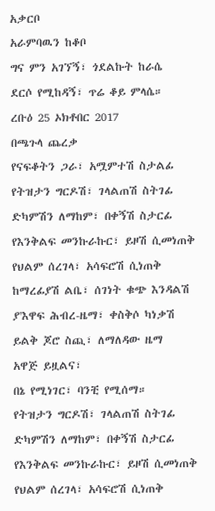አቃርቦ
አራምባዉን ከቆቦ
ግና ምን አገኘኝ፣ ጎደልኩት ከራሴ
ደርሶ የሚከዳኝ፣ ጥሬ ቆይ ምላሴ።
ረቡዕ 25 ኦክቶበር 2017
በጫጉላ ጨረቃ
የናፍቆትን ጋራ፣ አሟምተሽ ስታልፊ
የትዝታን ግርዶሽ፣ ገላልጠሽ ስትገፊ
ድካምሽን ለማከም፣ በቀኝሽ ስታርፊ
የእንቅልፍ መንኩራኩር፣ ይዞሽ ሲመነጠቅ
የህልም ሰረገላ፣ አሳፍሮሽ ሲነጠቅ
ከማረፊያሽ ልቤ፣ ሰገነት ቁጭ እንዳልሽ
ያ'እዋፍ ሕብረ-ዜማ፣ ቀስቅሶ ካነቃሽ
ይልቅ ጆሮ ስጪ፣ ለማለዳው ዜማ
አዋጅ ይዟልና፣
በኔ የሚነገር፣ ባንቺ የሚሰማ።
የትዝታን ግርዶሽ፣ ገላልጠሽ ስትገፊ
ድካምሽን ለማከም፣ በቀኝሽ ስታርፊ
የእንቅልፍ መንኩራኩር፣ ይዞሽ ሲመነጠቅ
የህልም ሰረገላ፣ አሳፍሮሽ ሲነጠቅ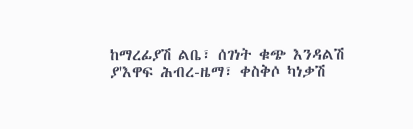ከማረፊያሽ ልቤ፣ ሰገነት ቁጭ እንዳልሽ
ያ'እዋፍ ሕብረ-ዜማ፣ ቀስቅሶ ካነቃሽ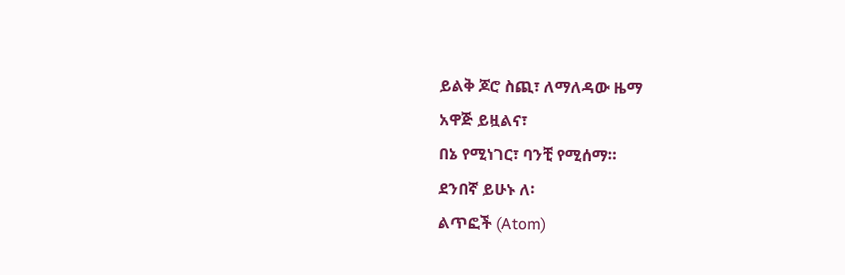ይልቅ ጆሮ ስጪ፣ ለማለዳው ዜማ
አዋጅ ይዟልና፣
በኔ የሚነገር፣ ባንቺ የሚሰማ።
ደንበኛ ይሁኑ ለ፡
ልጥፎች (Atom)